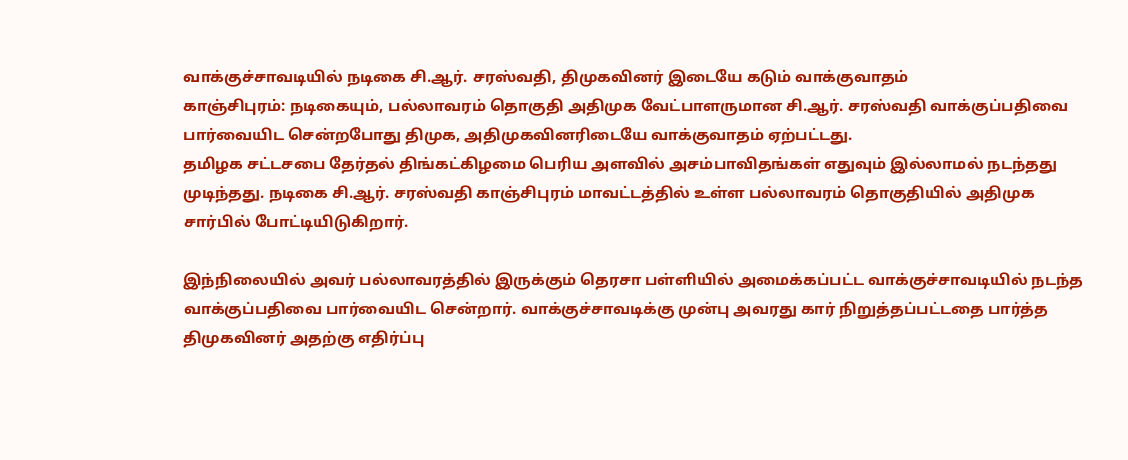வாக்குச்சாவடியில் நடிகை சி.ஆர். சரஸ்வதி, திமுகவினர் இடையே கடும் வாக்குவாதம்
காஞ்சிபுரம்: நடிகையும், பல்லாவரம் தொகுதி அதிமுக வேட்பாளருமான சி.ஆர். சரஸ்வதி வாக்குப்பதிவை பார்வையிட சென்றபோது திமுக, அதிமுகவினரிடையே வாக்குவாதம் ஏற்பட்டது.
தமிழக சட்டசபை தேர்தல் திங்கட்கிழமை பெரிய அளவில் அசம்பாவிதங்கள் எதுவும் இல்லாமல் நடந்தது முடிந்தது. நடிகை சி.ஆர். சரஸ்வதி காஞ்சிபுரம் மாவட்டத்தில் உள்ள பல்லாவரம் தொகுதியில் அதிமுக சார்பில் போட்டியிடுகிறார்.

இந்நிலையில் அவர் பல்லாவரத்தில் இருக்கும் தெரசா பள்ளியில் அமைக்கப்பட்ட வாக்குச்சாவடியில் நடந்த வாக்குப்பதிவை பார்வையிட சென்றார். வாக்குச்சாவடிக்கு முன்பு அவரது கார் நிறுத்தப்பட்டதை பார்த்த திமுகவினர் அதற்கு எதிர்ப்பு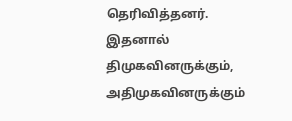தெரிவித்தனர்.
இதனால் திமுகவினருக்கும், அதிமுகவினருக்கும்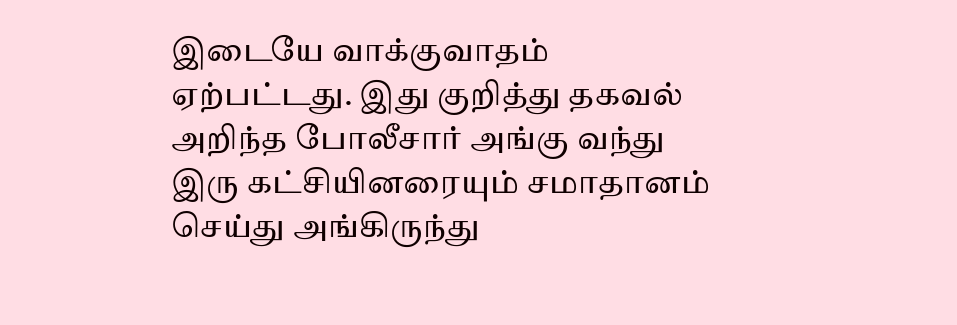இடையே வாக்குவாதம் ஏற்பட்டது. இது குறித்து தகவல் அறிந்த போலீசார் அங்கு வந்து இரு கட்சியினரையும் சமாதானம் செய்து அங்கிருந்து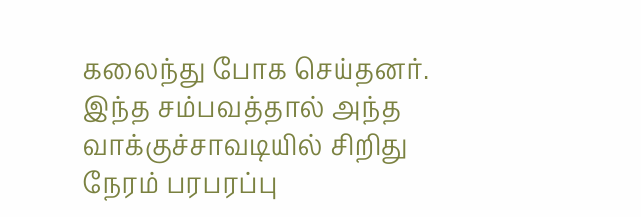கலைந்து போக செய்தனர்.
இந்த சம்பவத்தால் அந்த வாக்குச்சாவடியில் சிறிது நேரம் பரபரப்பு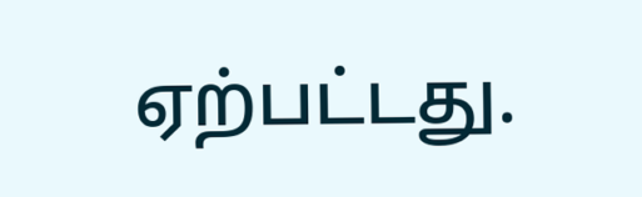ஏற்பட்டது.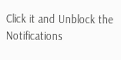Click it and Unblock the Notifications